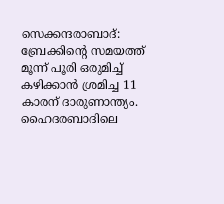സെക്കന്ദരാബാദ്: ബ്രേക്കിന്റെ സമയത്ത് മൂന്ന് പൂരി ഒരുമിച്ച് കഴിക്കാൻ ശ്രമിച്ച 11 കാരന് ദാരുണാന്ത്യം. ഹൈദരബാദിലെ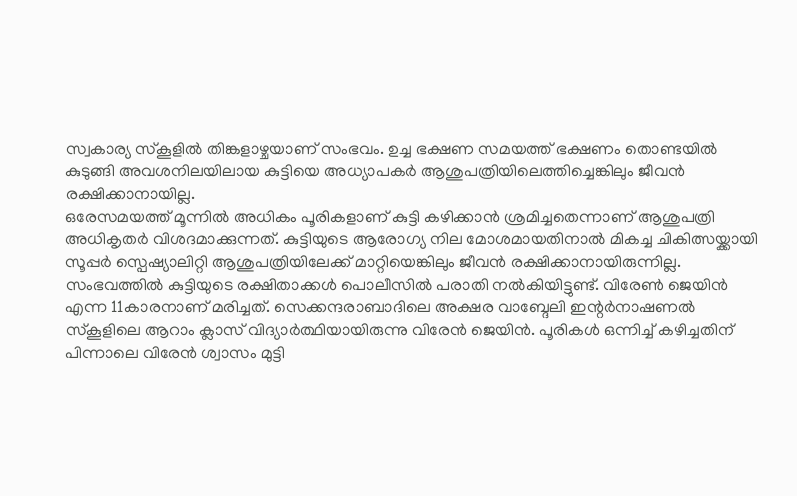സ്വകാര്യ സ്കൂളിൽ തിങ്കളാഴ്ചയാണ് സംഭവം. ഉച്ച ഭക്ഷണ സമയത്ത് ഭക്ഷണം തൊണ്ടയിൽ കുടുങ്ങി അവശനിലയിലായ കുട്ടിയെ അധ്യാപകർ ആശുപത്രിയിലെത്തിച്ചെങ്കിലും ജീവൻ രക്ഷിക്കാനായില്ല.
ഒരേസമയത്ത് മൂന്നിൽ അധികം പൂരികളാണ് കുട്ടി കഴിക്കാൻ ശ്രമിച്ചതെന്നാണ് ആശുപത്രി അധികൃതർ വിശദമാക്കുന്നത്. കുട്ടിയുടെ ആരോഗ്യ നില മോശമായതിനാൽ മികച്ച ചികിത്സയ്ക്കായി സൂപ്പർ സ്പെഷ്യാലിറ്റി ആശുപത്രിയിലേക്ക് മാറ്റിയെങ്കിലും ജീവൻ രക്ഷിക്കാനായിരുന്നില്ല.
സംഭവത്തിൽ കുട്ടിയുടെ രക്ഷിതാക്കൾ പൊലീസിൽ പരാതി നൽകിയിട്ടുണ്ട്. വിരേൺ ജെയിൻ എന്ന 11കാരനാണ് മരിച്ചത്. സെക്കന്ദരാബാദിലെ അക്ഷര വാബ്ദേലി ഇന്റർനാഷണൽ സ്കൂളിലെ ആറാം ക്ലാസ് വിദ്യാർത്ഥിയായിരുന്നു വിരേൻ ജെയിൻ. പൂരികൾ ഒന്നിച്ച് കഴിച്ചതിന് പിന്നാലെ വിരേൻ ശ്വാസം മുട്ടി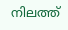നിലത്ത്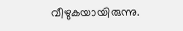വീഴുകയായിരുന്നു.